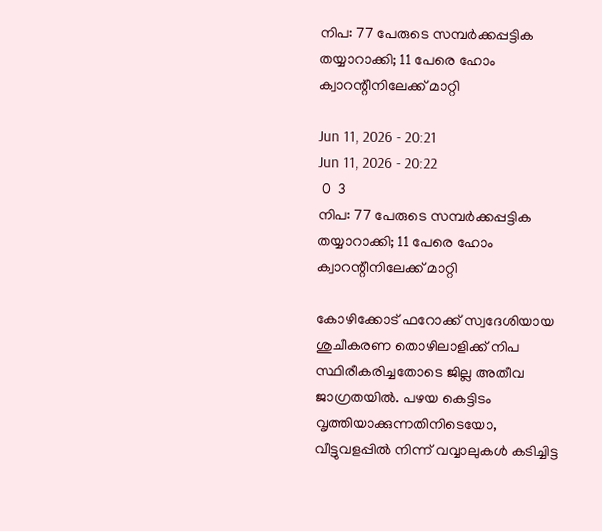നിപ: 77 പേരുടെ സമ്പർക്കപ്പട്ടിക തയ്യാറാക്കി; 11 പേരെ ഹോം ക്വാറന്റീനിലേക്ക് മാറ്റി

Jun 11, 2026 - 20:21
Jun 11, 2026 - 20:22
 0  3
നിപ: 77 പേരുടെ സമ്പർക്കപ്പട്ടിക തയ്യാറാക്കി; 11 പേരെ ഹോം ക്വാറന്റീനിലേക്ക് മാറ്റി

കോഴിക്കോട് ഫറോക്ക് സ്വദേശിയായ ശുചീകരണ തൊഴിലാളിക്ക് നിപ സ്ഥിരീകരിച്ചതോടെ ജില്ല അതീവ ജാഗ്രതയിൽ. പഴയ കെട്ടിടം വൃത്തിയാക്കുന്നതിനിടെയോ, വീട്ടുവളപ്പിൽ നിന്ന് വവ്വാലുകൾ കടിച്ചിട്ട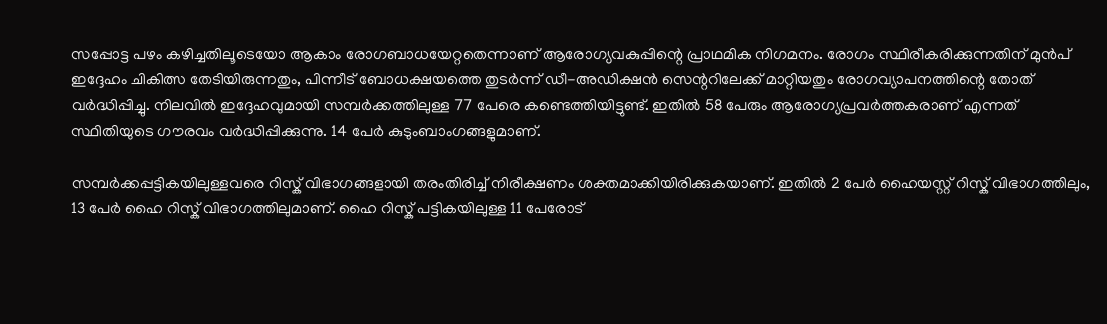സപ്പോട്ട പഴം കഴിച്ചതിലൂടെയോ ആകാം രോഗബാധയേറ്റതെന്നാണ് ആരോഗ്യവകുപ്പിന്റെ പ്രാഥമിക നിഗമനം. രോഗം സ്ഥിരീകരിക്കുന്നതിന് മുൻപ് ഇദ്ദേഹം ചികിത്സ തേടിയിരുന്നതും, പിന്നീട് ബോധക്ഷയത്തെ തുടർന്ന് ഡീ-അഡിക്ഷൻ സെന്ററിലേക്ക് മാറ്റിയതും രോഗവ്യാപനത്തിന്റെ തോത് വർദ്ധിപ്പിച്ചു. നിലവിൽ ഇദ്ദേഹവുമായി സമ്പർക്കത്തിലുള്ള 77 പേരെ കണ്ടെത്തിയിട്ടുണ്ട്. ഇതിൽ 58 പേരും ആരോഗ്യപ്രവർത്തകരാണ് എന്നത് സ്ഥിതിയുടെ ഗൗരവം വർദ്ധിപ്പിക്കുന്നു. 14 പേർ കുടുംബാംഗങ്ങളുമാണ്.

സമ്പർക്കപ്പട്ടികയിലുള്ളവരെ റിസ്ക് വിഭാഗങ്ങളായി തരംതിരിച്ച് നിരീക്ഷണം ശക്തമാക്കിയിരിക്കുകയാണ്. ഇതിൽ 2 പേർ ഹൈയസ്റ്റ് റിസ്ക് വിഭാഗത്തിലും, 13 പേർ ഹൈ റിസ്ക് വിഭാഗത്തിലുമാണ്. ഹൈ റിസ്ക് പട്ടികയിലുള്ള 11 പേരോട്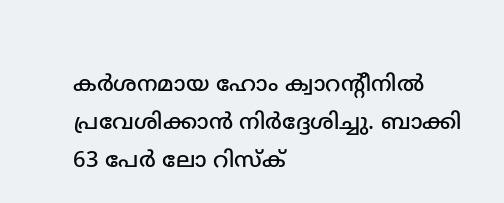കർശനമായ ഹോം ക്വാറന്റീനിൽ പ്രവേശിക്കാൻ നിർദ്ദേശിച്ചു. ബാക്കി 63 പേർ ലോ റിസ്ക്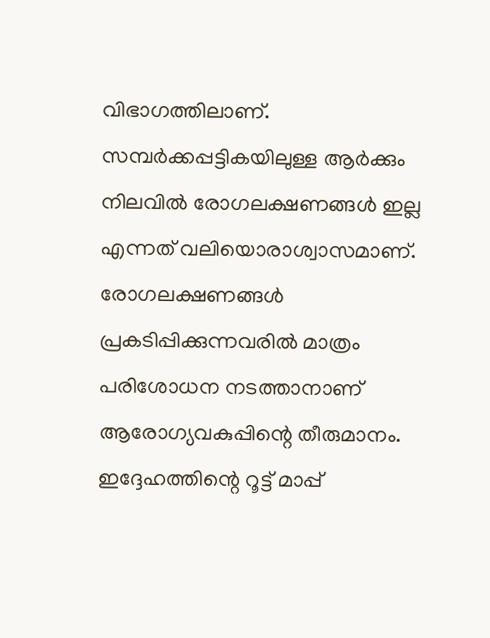വിഭാഗത്തിലാണ്. സമ്പർക്കപ്പട്ടികയിലുള്ള ആർക്കും നിലവിൽ രോഗലക്ഷണങ്ങൾ ഇല്ല എന്നത് വലിയൊരാശ്വാസമാണ്. രോഗലക്ഷണങ്ങൾ പ്രകടിപ്പിക്കുന്നവരിൽ മാത്രം പരിശോധന നടത്താനാണ് ആരോഗ്യവകുപ്പിന്റെ തീരുമാനം. ഇദ്ദേഹത്തിന്റെ റൂട്ട് മാപ്പ്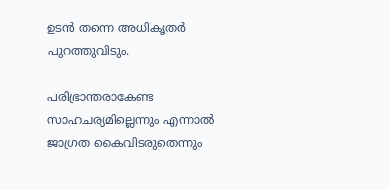ഉടൻ തന്നെ അധികൃതർ പുറത്തുവിടും.

പരിഭ്രാന്തരാകേണ്ട സാഹചര്യമില്ലെന്നും എന്നാൽ ജാഗ്രത കൈവിടരുതെന്നും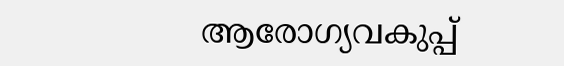ആരോഗ്യവകുപ്പ്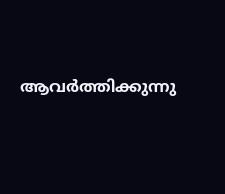ആവർത്തിക്കുന്നു